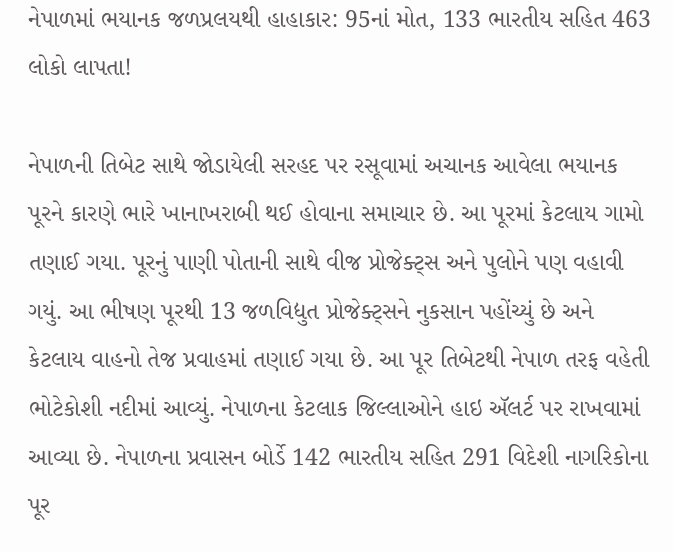નેપાળમાં ભયાનક જળપ્રલયથી હાહાકાર: 95નાં મોત, 133 ભારતીય સહિત 463 લોકો લાપતા!

નેપાળની તિબેટ સાથે જોડાયેલી સરહદ પર રસૂવામાં અચાનક આવેલા ભયાનક પૂરને કારણે ભારે ખાનાખરાબી થઈ હોવાના સમાચાર છે. આ પૂરમાં કેટલાય ગામો તણાઈ ગયા. પૂરનું પાણી પોતાની સાથે વીજ પ્રોજેક્ટ્સ અને પુલોને પણ વહાવી ગયું. આ ભીષણ પૂરથી 13 જળવિદ્યુત પ્રોજેક્ટ્સને નુકસાન પહોંચ્યું છે અને કેટલાય વાહનો તેજ પ્રવાહમાં તણાઈ ગયા છે. આ પૂર તિબેટથી નેપાળ તરફ વહેતી ભોટેકોશી નદીમાં આવ્યું. નેપાળના કેટલાક જિલ્લાઓને હાઇ ઍલર્ટ પર રાખવામાં આવ્યા છે. નેપાળના પ્રવાસન બોર્ડે 142 ભારતીય સહિત 291 વિદેશી નાગરિકોના પૂર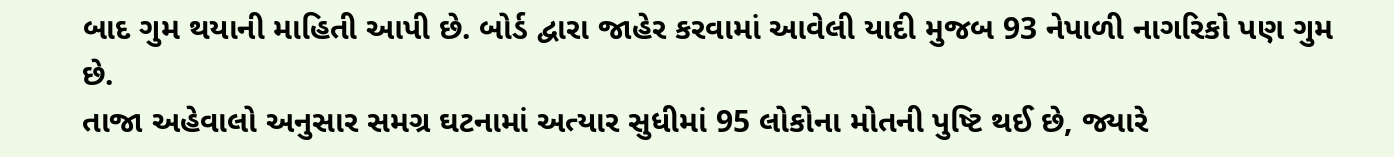બાદ ગુમ થયાની માહિતી આપી છે. બોર્ડ દ્વારા જાહેર કરવામાં આવેલી યાદી મુજબ 93 નેપાળી નાગરિકો પણ ગુમ છે.
તાજા અહેવાલો અનુસાર સમગ્ર ઘટનામાં અત્યાર સુધીમાં 95 લોકોના મોતની પુષ્ટિ થઈ છે, જ્યારે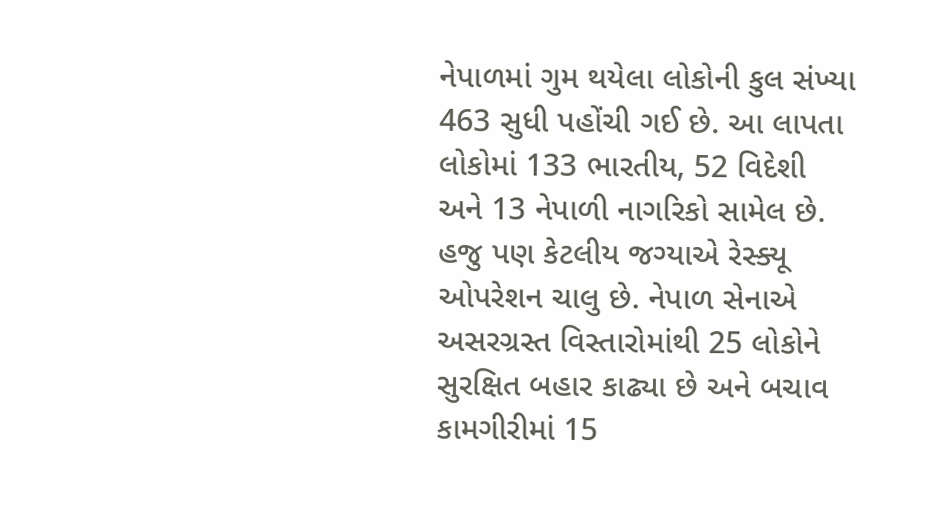નેપાળમાં ગુમ થયેલા લોકોની કુલ સંખ્યા 463 સુધી પહોંચી ગઈ છે. આ લાપતા લોકોમાં 133 ભારતીય, 52 વિદેશી અને 13 નેપાળી નાગરિકો સામેલ છે. હજુ પણ કેટલીય જગ્યાએ રેસ્ક્યૂ ઓપરેશન ચાલુ છે. નેપાળ સેનાએ અસરગ્રસ્ત વિસ્તારોમાંથી 25 લોકોને સુરક્ષિત બહાર કાઢ્યા છે અને બચાવ કામગીરીમાં 15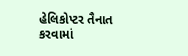હેલિકોપ્ટર તૈનાત કરવામાં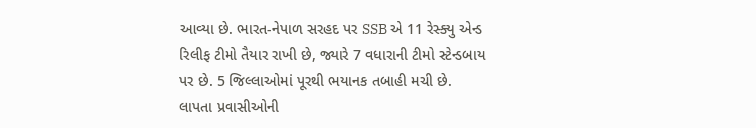આવ્યા છે. ભારત-નેપાળ સરહદ પર SSB એ 11 રેસ્ક્યુ એન્ડ રિલીફ ટીમો તૈયાર રાખી છે, જ્યારે 7 વધારાની ટીમો સ્ટેન્ડબાય પર છે. 5 જિલ્લાઓમાં પૂરથી ભયાનક તબાહી મચી છે.
લાપતા પ્રવાસીઓની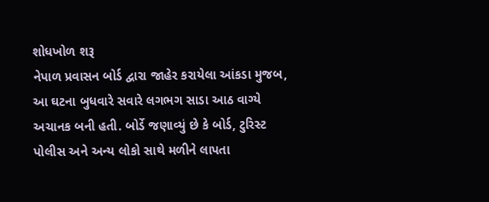શોધખોળ શરૂ
નેપાળ પ્રવાસન બોર્ડ દ્વારા જાહેર કરાયેલા આંકડા મુજબ, આ ઘટના બુધવારે સવારે લગભગ સાડા આઠ વાગ્યે અચાનક બની હતી. બોર્ડે જણાવ્યું છે કે બોર્ડ, ટુરિસ્ટ પોલીસ અને અન્ય લોકો સાથે મળીને લાપતા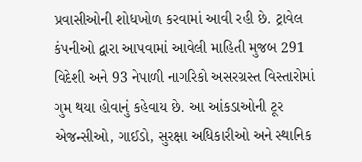પ્રવાસીઓની શોધખોળ કરવામાં આવી રહી છે. ટ્રાવેલ કંપનીઓ દ્વારા આપવામાં આવેલી માહિતી મુજબ 291 વિદેશી અને 93 નેપાળી નાગરિકો અસરગ્રસ્ત વિસ્તારોમાં ગુમ થયા હોવાનું કહેવાય છે. આ આંકડાઓની ટૂર એજન્સીઓ, ગાઈડો, સુરક્ષા અધિકારીઓ અને સ્થાનિક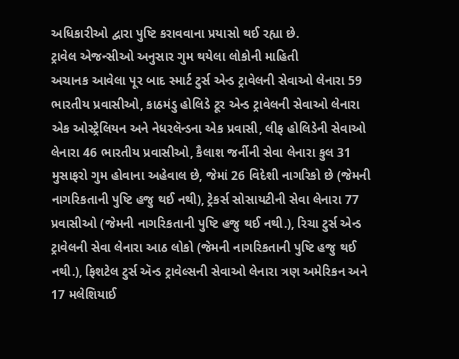અધિકારીઓ દ્વારા પુષ્ટિ કરાવવાના પ્રયાસો થઈ રહ્યા છે.
ટ્રાવેલ એજન્સીઓ અનુસાર ગુમ થયેલા લોકોની માહિતી
અચાનક આવેલા પૂર બાદ સ્માર્ટ ટુર્સ એન્ડ ટ્રાવેલની સેવાઓ લેનારા 59 ભારતીય પ્રવાસીઓ, કાઠમંડુ હોલિડે ટૂર એન્ડ ટ્રાવેલની સેવાઓ લેનારા એક ઓસ્ટ્રેલિયન અને નેધરલૅન્ડના એક પ્રવાસી, લીફ હોલિડેની સેવાઓ લેનારા 46 ભારતીય પ્રવાસીઓ, કૈલાશ જર્નીની સેવા લેનારા કુલ 31 મુસાફરો ગુમ હોવાના અહેવાલ છે, જેમાં 26 વિદેશી નાગરિકો છે (જેમની નાગરિકતાની પુષ્ટિ હજુ થઈ નથી), ટ્રેકર્સ સોસાયટીની સેવા લેનારા 77 પ્રવાસીઓ (જેમની નાગરિકતાની પુષ્ટિ હજુ થઈ નથી.), રિચા ટુર્સ એન્ડ ટ્રાવેલની સેવા લેનારા આઠ લોકો (જેમની નાગરિકતાની પુષ્ટિ હજુ થઈ નથી.), ફિશટેલ ટુર્સ ઍન્ડ ટ્રાવેલ્સની સેવાઓ લેનારા ત્રણ અમેરિકન અને 17 મલેશિયાઈ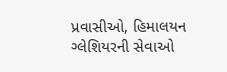પ્રવાસીઓ, હિમાલયન ગ્લેશિયરની સેવાઓ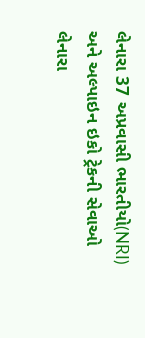લેનારા 37 અપ્રવાસી ભારતીયો(NRI) અને અલ્પાઇન ઇકો ટ્રેકની સેવાઓ લેનારા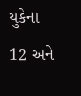યુકેના 12 અને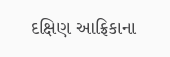દક્ષિણ આફ્રિકાના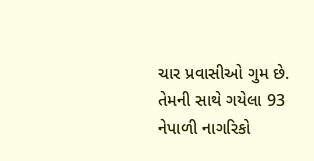ચાર પ્રવાસીઓ ગુમ છે. તેમની સાથે ગયેલા 93 નેપાળી નાગરિકો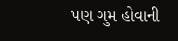પણ ગુમ હોવાની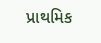પ્રાથમિક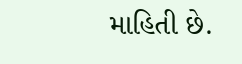માહિતી છે.